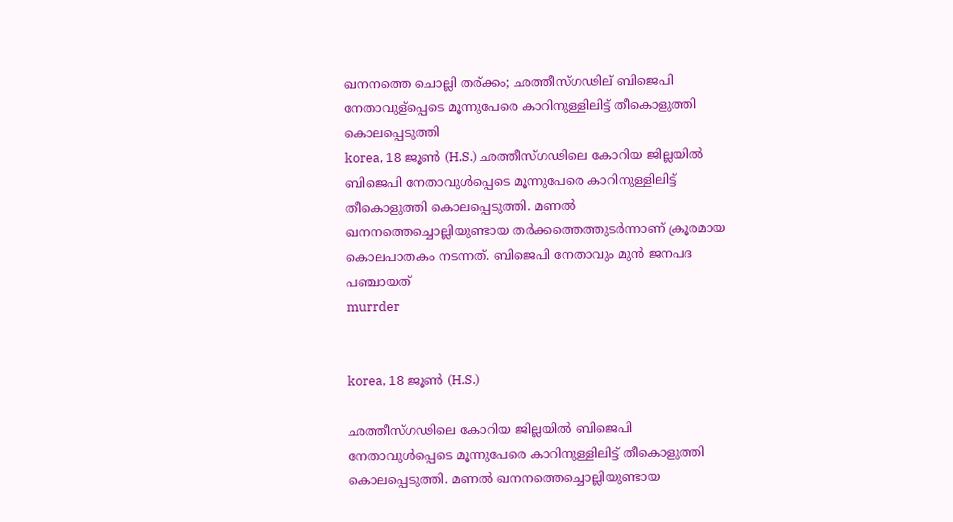ഖനനത്തെ ചൊല്ലി തര്ക്കം; ഛത്തീസ്ഗഢില് ബിജെപി നേതാവുള്പ്പെടെ മൂന്നുപേരെ കാറിനുള്ളിലിട്ട് തീകൊളുത്തി കൊലപ്പെടുത്തി
korea, 18 ജൂണ്‍ (H.S.) ഛത്തീസ്ഗഢിലെ കോറിയ ജില്ലയില്‍ ബിജെപി നേതാവുള്‍പ്പെടെ മൂന്നുപേരെ കാറിനുള്ളിലിട്ട് തീകൊളുത്തി കൊലപ്പെടുത്തി. മണല്‍ ഖനനത്തെച്ചൊല്ലിയുണ്ടായ തര്‍ക്കത്തെത്തുടര്‍ന്നാണ് ക്രൂരമായ കൊലപാതകം നടന്നത്. ബിജെപി നേതാവും മുന്‍ ജനപദ പഞ്ചായത്
murrder


korea, 18 ജൂണ്‍ (H.S.)

ഛത്തീസ്ഗഢിലെ കോറിയ ജില്ലയില്‍ ബിജെപി നേതാവുള്‍പ്പെടെ മൂന്നുപേരെ കാറിനുള്ളിലിട്ട് തീകൊളുത്തി കൊലപ്പെടുത്തി. മണല്‍ ഖനനത്തെച്ചൊല്ലിയുണ്ടായ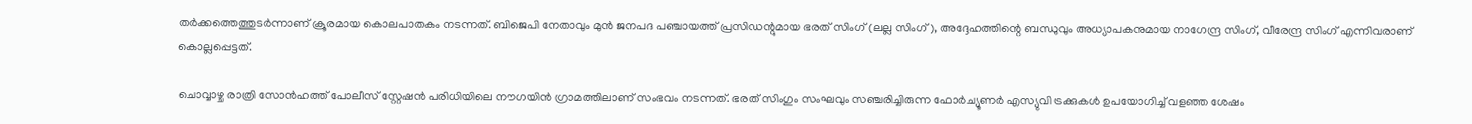തര്‍ക്കത്തെത്തുടര്‍ന്നാണ് ക്രൂരമായ കൊലപാതകം നടന്നത്. ബിജെപി നേതാവും മുന്‍ ജനപദ പഞ്ചായത്ത് പ്രസിഡന്റുമായ ഭരത് സിംഗ് (ലല്ല സിംഗ്), അദ്ദേഹത്തിന്റെ ബന്ധുവും അധ്യാപകനുമായ നാഗേന്ദ്ര സിംഗ്, വീരേന്ദ്ര സിംഗ് എന്നിവരാണ് കൊല്ലപ്പെട്ടത്.

ചൊവ്വാഴ്ച രാത്രി സോന്‍ഹത്ത് പോലീസ് സ്റ്റേഷന്‍ പരിധിയിലെ നൗഗയിന്‍ ഗ്രാമത്തിലാണ് സംഭവം നടന്നത്. ഭരത് സിംഗും സംഘവും സഞ്ചരിച്ചിരുന്ന ഫോര്‍ച്യൂണര്‍ എസ്യുവി ട്രക്കുകള്‍ ഉപയോഗിച്ച് വളഞ്ഞ ശേഷം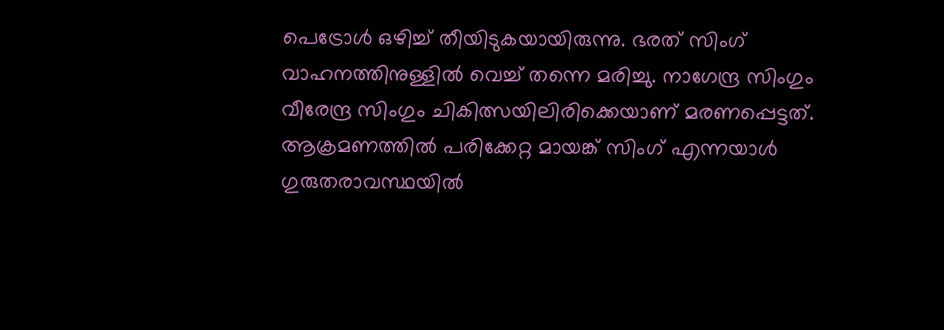പെട്രോള്‍ ഒഴിച്ച് തീയിടുകയായിരുന്നു. ഭരത് സിംഗ് വാഹനത്തിനുള്ളില്‍ വെച്ച് തന്നെ മരിച്ചു. നാഗേന്ദ്ര സിംഗും വീരേന്ദ്ര സിംഗും ചികിത്സയിലിരിക്കെയാണ് മരണപ്പെട്ടത്. ആക്രമണത്തില്‍ പരിക്കേറ്റ മായങ്ക് സിംഗ് എന്നയാള്‍ ഗുരുതരാവസ്ഥയില്‍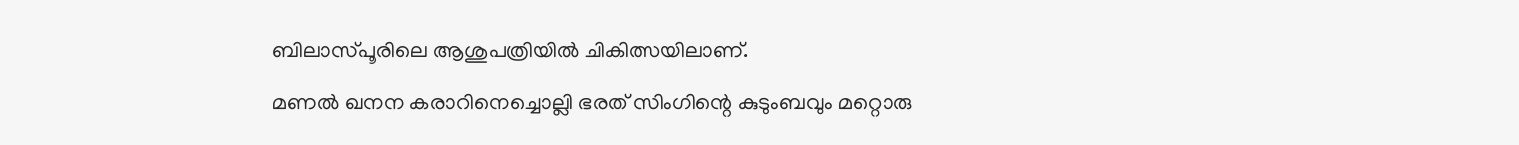ബിലാസ്പൂരിലെ ആശുപത്രിയില്‍ ചികിത്സയിലാണ്.

മണല്‍ ഖനന കരാറിനെച്ചൊല്ലി ഭരത് സിംഗിന്റെ കുടുംബവും മറ്റൊരു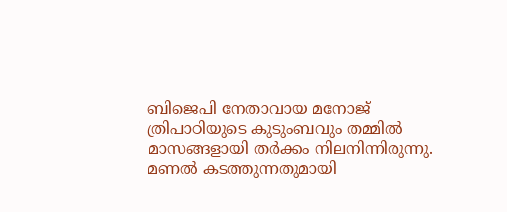ബിജെപി നേതാവായ മനോജ് ത്രിപാഠിയുടെ കുടുംബവും തമ്മില്‍ മാസങ്ങളായി തര്‍ക്കം നിലനിന്നിരുന്നു. മണല്‍ കടത്തുന്നതുമായി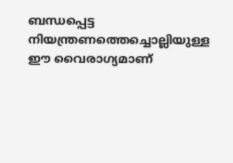ബന്ധപ്പെട്ട നിയന്ത്രണത്തെച്ചൊല്ലിയുള്ള ഈ വൈരാഗ്യമാണ്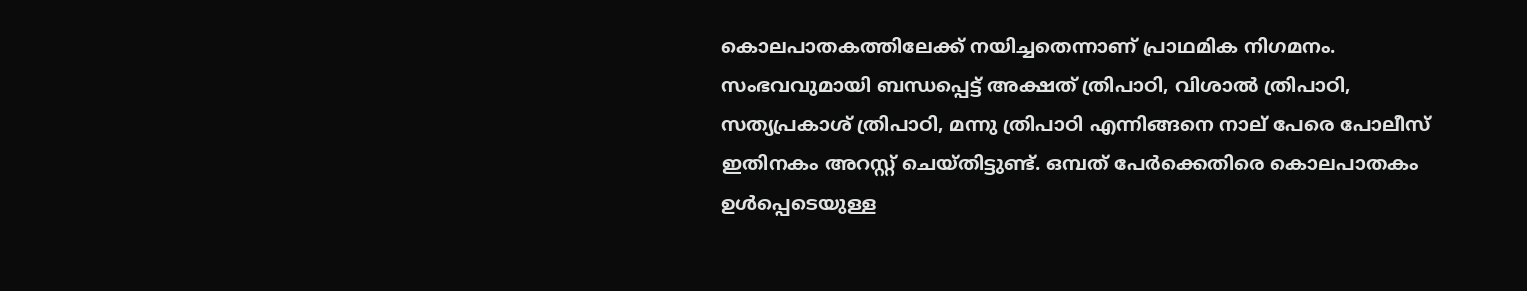കൊലപാതകത്തിലേക്ക് നയിച്ചതെന്നാണ് പ്രാഥമിക നിഗമനം. സംഭവവുമായി ബന്ധപ്പെട്ട് അക്ഷത് ത്രിപാഠി, വിശാല്‍ ത്രിപാഠി, സത്യപ്രകാശ് ത്രിപാഠി, മന്നു ത്രിപാഠി എന്നിങ്ങനെ നാല് പേരെ പോലീസ് ഇതിനകം അറസ്റ്റ് ചെയ്തിട്ടുണ്ട്. ഒമ്പത് പേര്‍ക്കെതിരെ കൊലപാതകം ഉള്‍പ്പെടെയുള്ള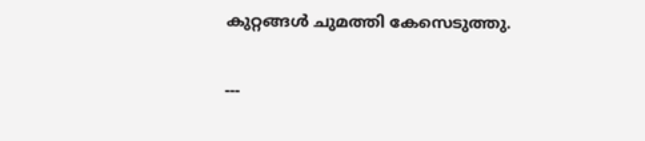കുറ്റങ്ങള്‍ ചുമത്തി കേസെടുത്തു.

---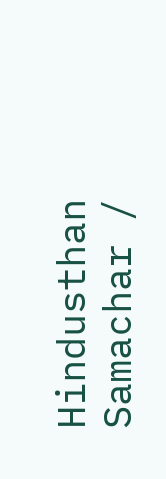Hindusthan Samachar /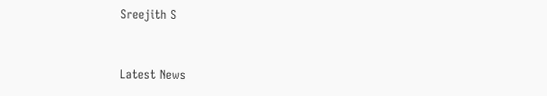Sreejith S


Latest News